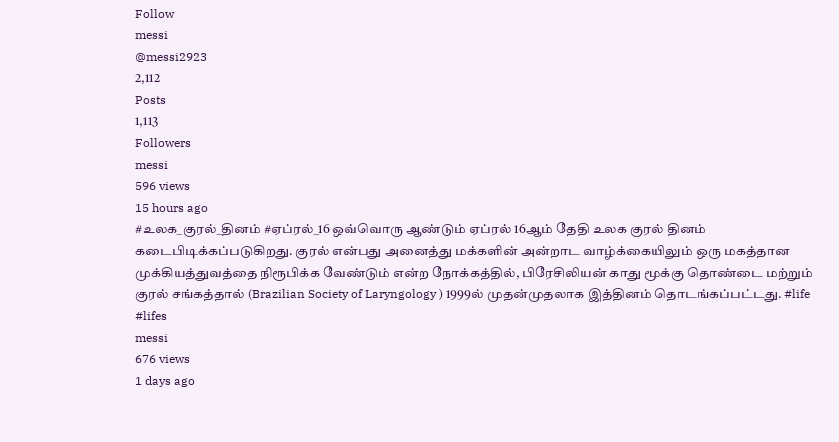Follow
messi
@messi2923
2,112
Posts
1,113
Followers
messi
596 views
15 hours ago
#உலக_குரல்_தினம் #ஏப்ரல்_16 ஒவ்வொரு ஆண்டும் ஏப்ரல் 16ஆம் தேதி உலக குரல் தினம் கடைபிடிக்கப்படுகிறது. குரல் என்பது அனைத்து மக்களின் அன்றாட வாழ்க்கையிலும் ஒரு மகத்தான முக்கியத்துவத்தை நிரூபிக்க வேண்டும் என்ற நோக்கத்தில், பிரேசிலியன் காது மூக்கு தொண்டை மற்றும் குரல் சங்கத்தால் (Brazilian Society of Laryngology ) 1999ல் முதன்முதலாக இத்தினம் தொடங்கப்பட்டது. #life #lifes
messi
676 views
1 days ago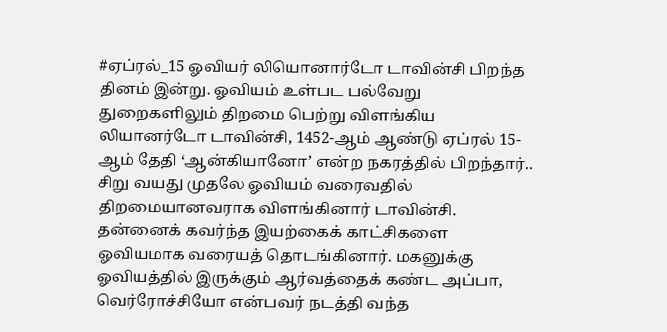#ஏப்ரல்_15 ஓவியர் லியொனார்டோ டாவின்சி பிறந்த தினம் இன்று. ஓவியம் உள்பட பல்வேறு துறைகளிலும் திறமை பெற்று விளங்கிய லியானர்டோ டாவின்சி, 1452-ஆம் ஆண்டு ஏப்ரல் 15-ஆம் தேதி ‘ஆன்கியானோ’ என்ற நகரத்தில் பிறந்தார்.. சிறு வயது முதலே ஓவியம் வரைவதில் திறமையானவராக விளங்கினார் டாவின்சி. தன்னைக் கவர்ந்த இயற்கைக் காட்சிகளை ஓவியமாக வரையத் தொடங்கினார். மகனுக்கு ஓவியத்தில் இருக்கும் ஆர்வத்தைக் கண்ட அப்பா, வெர்ரோச்சியோ என்பவர் நடத்தி வந்த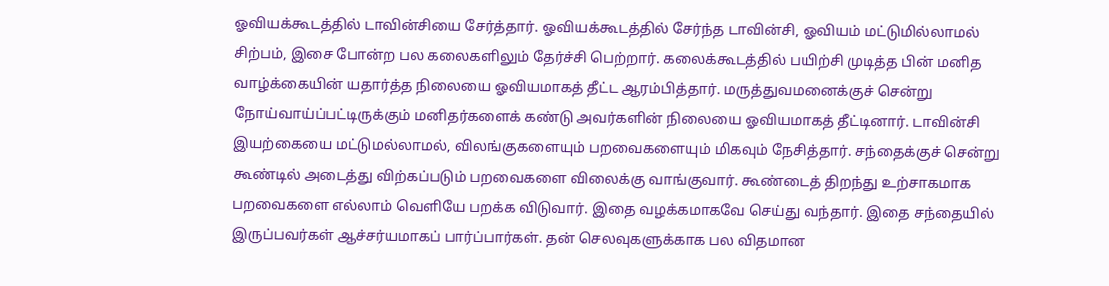ஓவியக்கூடத்தில் டாவின்சியை சேர்த்தார். ஓவியக்கூடத்தில் சேர்ந்த டாவின்சி, ஓவியம் மட்டுமில்லாமல் சிற்பம், இசை போன்ற பல கலைகளிலும் தேர்ச்சி பெற்றார். கலைக்கூடத்தில் பயிற்சி முடித்த பின் மனித வாழ்க்கையின் யதார்த்த நிலையை ஓவியமாகத் தீட்ட ஆரம்பித்தார். மருத்துவமனைக்குச் சென்று நோய்வாய்ப்பட்டிருக்கும் மனிதர்களைக் கண்டு அவர்களின் நிலையை ஓவியமாகத் தீட்டினார். டாவின்சி இயற்கையை மட்டுமல்லாமல், விலங்குகளையும் பறவைகளையும் மிகவும் நேசித்தார். சந்தைக்குச் சென்று கூண்டில் அடைத்து விற்கப்படும் பறவைகளை விலைக்கு வாங்குவார். கூண்டைத் திறந்து உற்சாகமாக பறவைகளை எல்லாம் வெளியே பறக்க விடுவார். இதை வழக்கமாகவே செய்து வந்தார். இதை சந்தையில் இருப்பவர்கள் ஆச்சர்யமாகப் பார்ப்பார்கள். தன் செலவுகளுக்காக பல விதமான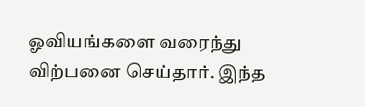ஓவியங்களை வரைந்து விற்பனை செய்தார். இந்த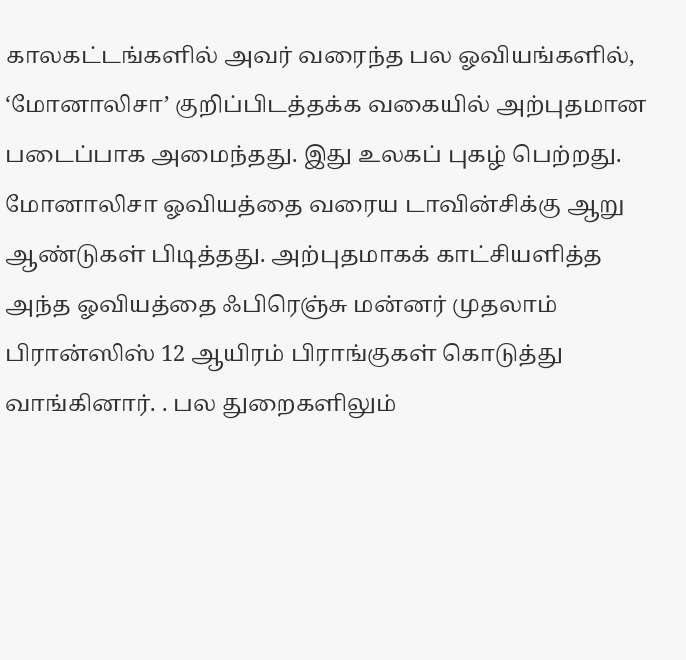காலகட்டங்களில் அவர் வரைந்த பல ஓவியங்களில், ‘மோனாலிசா’ குறிப்பிடத்தக்க வகையில் அற்புதமான படைப்பாக அமைந்தது. இது உலகப் புகழ் பெற்றது. மோனாலிசா ஓவியத்தை வரைய டாவின்சிக்கு ஆறு ஆண்டுகள் பிடித்தது. அற்புதமாகக் காட்சியளித்த அந்த ஓவியத்தை ஃபிரெஞ்சு மன்னர் முதலாம் பிரான்ஸிஸ் 12 ஆயிரம் பிராங்குகள் கொடுத்து வாங்கினார். . பல துறைகளிலும்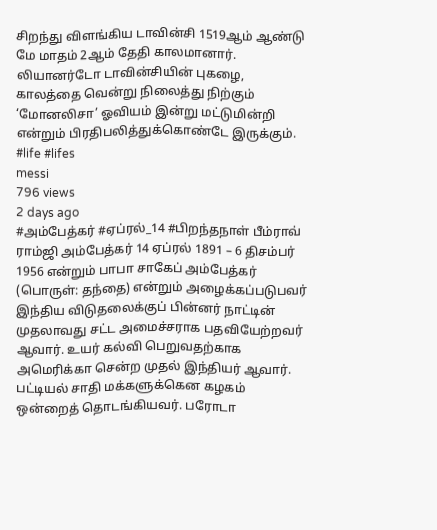சிறந்து விளங்கிய டாவின்சி 1519ஆம் ஆண்டு மே மாதம் 2ஆம் தேதி காலமானார். லியானர்டோ டாவின்சியின் புகழை, காலத்தை வென்று நிலைத்து நிற்கும் ‘மோனலிசா’ ஓவியம் இன்று மட்டுமின்றி என்றும் பிரதிபலித்துக்கொண்டே இருக்கும். #life #lifes
messi
796 views
2 days ago
#அம்பேத்கர் #ஏப்ரல்_14 #பிறந்தநாள் பீம்ராவ் ராம்ஜி அம்பேத்கர் 14 ஏப்ரல் 1891 – 6 திசம்பர் 1956 என்றும் பாபா சாகேப் அம்பேத்கர் (பொருள்: தந்தை) என்றும் அழைக்கப்படுபவர் இந்திய விடுதலைக்குப் பின்னர் நாட்டின் முதலாவது சட்ட அமைச்சராக பதவியேற்றவர் ஆவார். உயர் கல்வி பெறுவதற்காக அமெரிக்கா சென்ற முதல் இந்தியர் ஆவார். பட்டியல் சாதி மக்களுக்கென கழகம் ஒன்றைத் தொடங்கியவர். பரோடா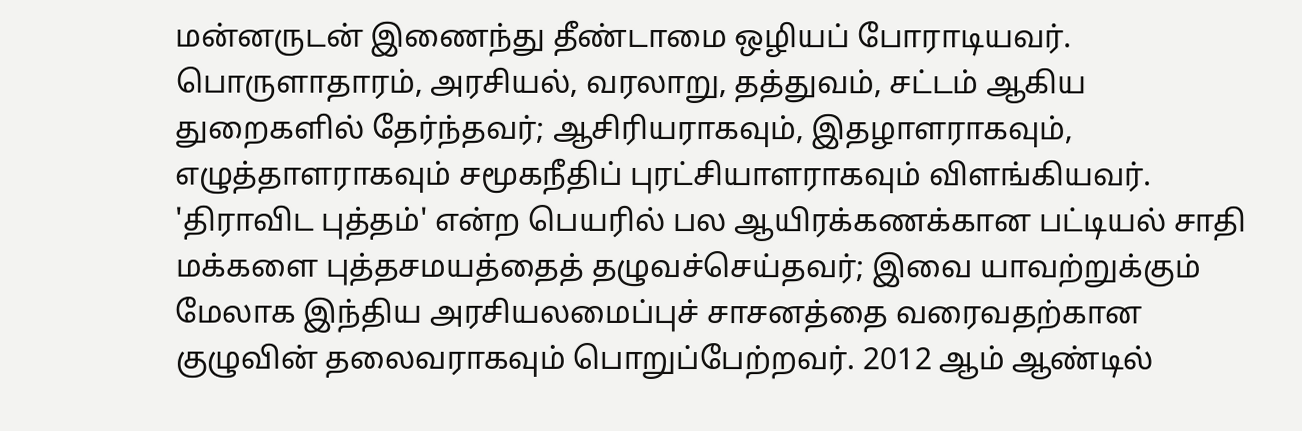மன்னருடன் இணைந்து தீண்டாமை ஒழியப் போராடியவர். பொருளாதாரம், அரசியல், வரலாறு, தத்துவம், சட்டம் ஆகிய துறைகளில் தேர்ந்தவர்; ஆசிரியராகவும், இதழாளராகவும், எழுத்தாளராகவும் சமூகநீதிப் புரட்சியாளராகவும் விளங்கியவர். 'திராவிட புத்தம்' என்ற பெயரில் பல ஆயிரக்கணக்கான பட்டியல் சாதி மக்களை புத்தசமயத்தைத் தழுவச்செய்தவர்; இவை யாவற்றுக்கும் மேலாக இந்திய அரசியலமைப்புச் சாசனத்தை வரைவதற்கான குழுவின் தலைவராகவும் பொறுப்பேற்றவர். 2012 ஆம் ஆண்டில்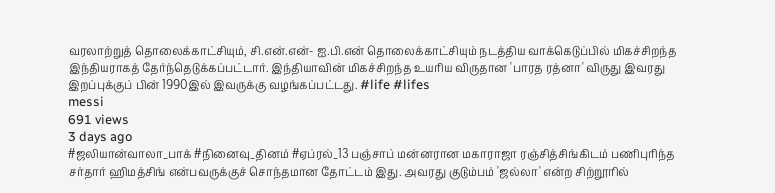வரலாற்றுத் தொலைக்காட்சியும், சி.என்.என்- ஐ.பி.என் தொலைக்காட்சியும் நடத்திய வாக்கெடுப்பில் மிகச்சிறந்த இந்தியராகத் தேர்ந்தெடுக்கப்பட்டார். இந்தியாவின் மிகச்சிறந்த உயரிய விருதான 'பாரத ரத்னா' விருது இவரது இறப்புக்குப் பின் 1990இல் இவருக்கு வழங்கப்பட்டது. #life #lifes
messi
691 views
3 days ago
#ஜலியான்வாலா_பாக் #நினைவு_தினம் #ஏப்ரல்_13 பஞ்சாப் மன்னரான மகாராஜா ரஞ்சித்சிங்கிடம் பணிபுரிந்த சர்தார் ஹிமத்சிங் என்பவருக்குச் சொந்தமான தோட்டம் இது. அவரது குடும்பம் 'ஜல்லா' என்ற சிற்றூரில்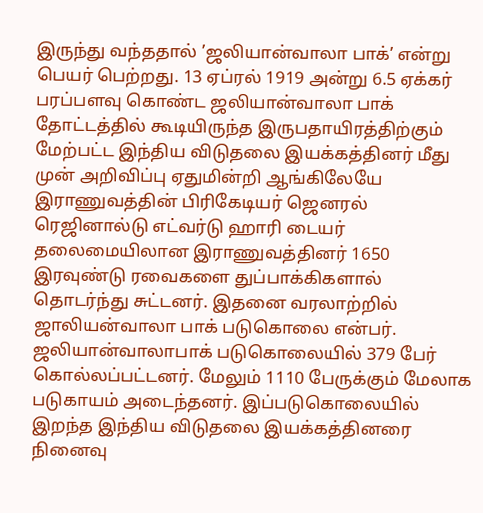இருந்து வந்ததால் ’ஜலியான்வாலா பாக்’ என்று பெயர் பெற்றது. 13 ஏப்ரல் 1919 அன்று 6.5 ஏக்கர் பரப்பளவு கொண்ட ஜலியான்வாலா பாக் தோட்டத்தில் கூடியிருந்த இருபதாயிரத்திற்கும் மேற்பட்ட இந்திய விடுதலை இயக்கத்தினர் மீது முன் அறிவிப்பு ஏதுமின்றி ஆங்கிலேயே இராணுவத்தின் பிரிகேடியர் ஜெனரல் ரெஜினால்டு எட்வர்டு ஹாரி டையர் தலைமையிலான இராணுவத்தினர் 1650 இரவுண்டு ரவைகளை துப்பாக்கிகளால் தொடர்ந்து சுட்டனர். இதனை வரலாற்றில் ஜாலியன்வாலா பாக் படுகொலை என்பர். ஜலியான்வாலாபாக் படுகொலையில் 379 பேர் கொல்லப்பட்டனர். மேலும் 1110 பேருக்கும் மேலாக படுகாயம் அடைந்தனர். இப்படுகொலையில் இறந்த இந்திய விடுதலை இயக்கத்தினரை நினைவு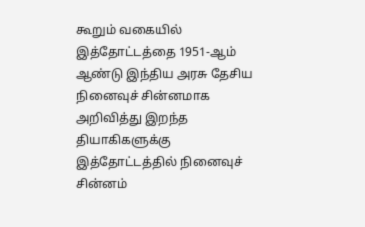கூறும் வகையில் இத்தோட்டத்தை 1951-ஆம் ஆண்டு இந்திய அரசு தேசிய நினைவுச் சின்னமாக அறிவித்து இறந்த தியாகிகளுக்கு இத்தோட்டத்தில் நினைவுச் சின்னம்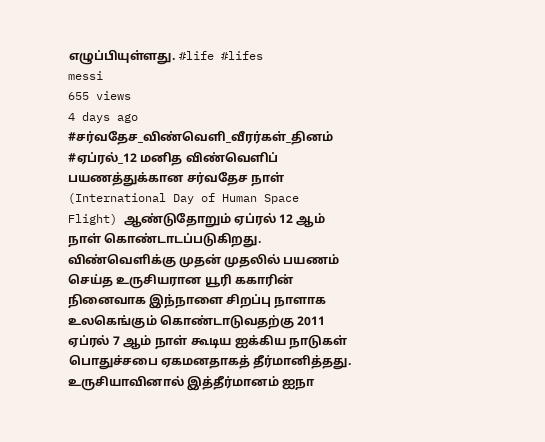எழுப்பியுள்ளது. #life #lifes
messi
655 views
4 days ago
#சர்வதேச_விண்வெளி_வீரர்கள்_தினம் #ஏப்ரல்_12 மனித விண்வெளிப் பயணத்துக்கான சர்வதேச நாள் (International Day of Human Space Flight) ஆண்டுதோறும் ஏப்ரல் 12 ஆம் நாள் கொண்டாடப்படுகிறது. விண்வெளிக்கு முதன் முதலில் பயணம் செய்த உருசியரான யூரி ககாரின் நினைவாக இந்நாளை சிறப்பு நாளாக உலகெங்கும் கொண்டாடுவதற்கு 2011 ஏப்ரல் 7 ஆம் நாள் கூடிய ஐக்கிய நாடுகள் பொதுச்சபை ஏகமனதாகத் தீர்மானித்தது. உருசியாவினால் இத்தீர்மானம் ஐநா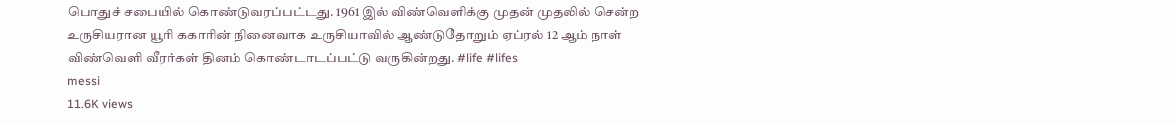பொதுச் சபையில் கொண்டுவரப்பட்டது. 1961 இல் விண்வெளிக்கு முதன் முதலில் சென்ற உருசியரான யூரி ககாரின் நினைவாக உருசியாவில் ஆண்டுதோறும் ஏப்ரல் 12 ஆம் நாள் விண்வெளி வீரர்கள் தினம் கொண்டாடப்பட்டு வருகின்றது. #life #lifes
messi
11.6K views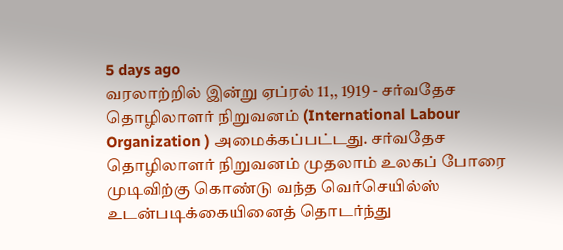5 days ago
வரலாற்றில் இன்று ஏப்ரல் 11,, 1919 - சர்வதேச தொழிலாளர் நிறுவனம் (International Labour Organization ) அமைக்கப்பட்டது. சர்வதேச தொழிலாளர் நிறுவனம் முதலாம் உலகப் போரை முடிவிற்கு கொண்டு வந்த வெர்செயில்ஸ் உடன்படிக்கையினைத் தொடர்ந்து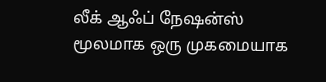லீக் ஆஃப் நேஷன்ஸ் மூலமாக ஒரு முகமையாக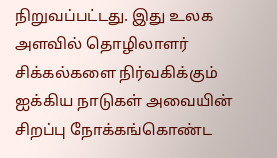நிறுவப்பட்டது. இது உலக அளவில் தொழிலாளர் சிக்கல்களை நிர்வகிக்கும் ஐக்கிய நாடுகள் அவையின் சிறப்பு நோக்கங்கொண்ட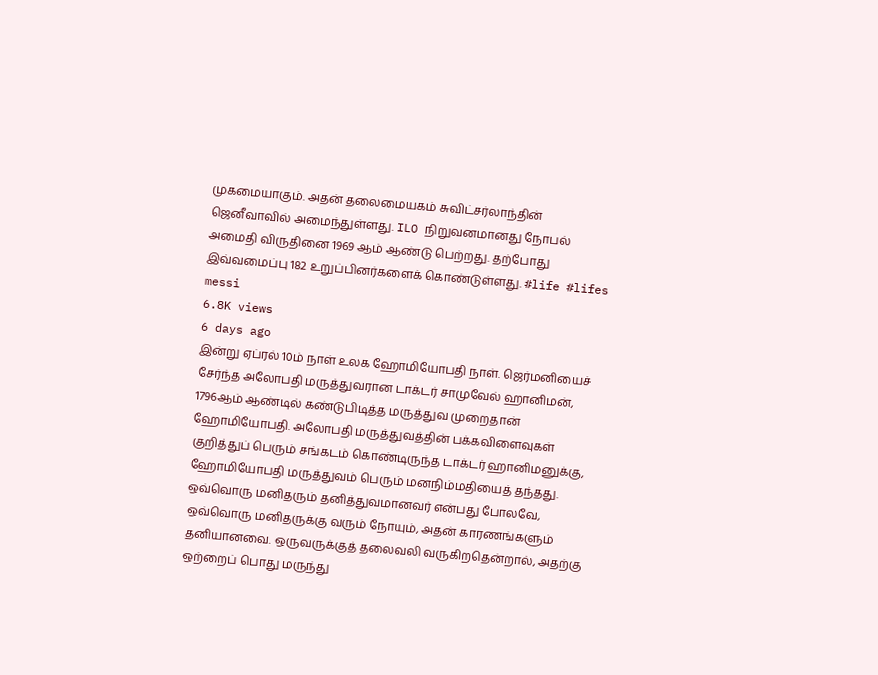முகமையாகும். அதன் தலைமையகம் சுவிட்சர்லாந்தின் ஜெனீவாவில் அமைந்துள்ளது. ILO நிறுவனமானது நோபல் அமைதி விருதினை 1969 ஆம் ஆண்டு பெற்றது. தற்போது இவ்வமைப்பு 182 உறுப்பினர்களைக் கொண்டுள்ளது. #life #lifes
messi
6.8K views
6 days ago
இன்று ஏப்ரல் 10ம் நாள் உலக ஹோமியோபதி நாள். ஜெர்மனியைச் சேர்ந்த அலோபதி மருத்துவரான டாக்டர் சாமுவேல் ஹானிமன், 1796ஆம் ஆண்டில் கண்டுபிடித்த மருத்துவ முறைதான் ஹோமியோபதி. அலோபதி மருத்துவத்தின் பக்கவிளைவுகள் குறித்துப் பெரும் சங்கடம் கொண்டிருந்த டாக்டர் ஹானிமனுக்கு, ஹோமியோபதி மருத்துவம் பெரும் மனநிம்மதியைத் தந்தது. ஒவ்வொரு மனிதரும் தனித்துவமானவர் என்பது போலவே, ஒவ்வொரு மனிதருக்கு வரும் நோயும், அதன் காரணங்களும் தனியானவை. ஒருவருக்குத் தலைவலி வருகிறதென்றால், அதற்கு ஒற்றைப் பொது மருந்து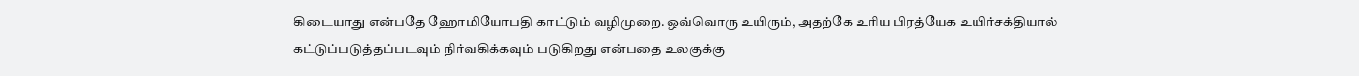கிடையாது என்பதே ஹோமியோபதி காட்டும் வழிமுறை. ஒவ்வொரு உயிரும், அதற்கே உரிய பிரத்யேக உயிர்சக்தியால் கட்டுப்படுத்தப்படவும் நிர்வகிக்கவும் படுகிறது என்பதை உலகுக்கு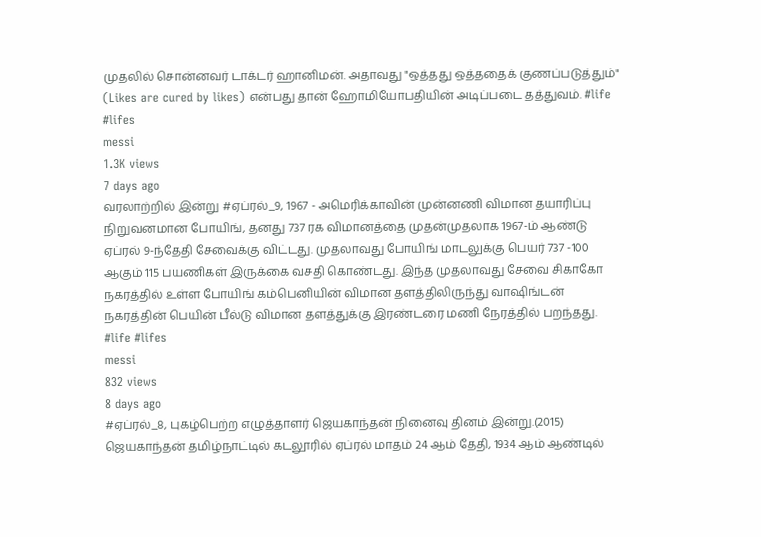முதலில் சொன்னவர் டாக்டர் ஹானிமன். அதாவது "ஒத்தது ஒத்ததைக் குணப்படுத்தும்" (Likes are cured by likes) என்பது தான் ஹோமியோபதியின் அடிப்படை தத்துவம். #life #lifes
messi
1.3K views
7 days ago
வரலாற்றில் இன்று #ஏப்ரல்_9, 1967 - அமெரிக்காவின் முன்னணி விமான தயாரிப்பு நிறுவனமான போயிங், தனது 737 ரக விமானத்தை முதன்முதலாக 1967-ம் ஆண்டு ஏப்ரல் 9-ந்தேதி சேவைக்கு விட்டது. முதலாவது போயிங் மாடலுக்கு பெயர் 737 -100 ஆகும் 115 பயணிகள் இருக்கை வசதி கொண்டது. இந்த முதலாவது சேவை சிகாகோ நகரத்தில் உள்ள போயிங் கம்பெனியின் விமான தளத்திலிருந்து வாஷிங்டன் நகரத்தின் பெயின் பீல்டு விமான தளத்துக்கு இரண்டரை மணி நேரத்தில் பறந்தது. #life #lifes
messi
832 views
8 days ago
#ஏப்ரல்_8, புகழ்பெற்ற எழுத்தாளர் ஜெயகாந்தன் நினைவு தினம் இன்று.(2015) ஜெயகாந்தன் தமிழ்நாட்டில் கடலூரில் ஏப்ரல் மாதம் 24 ஆம் தேதி, 1934 ஆம் ஆண்டில்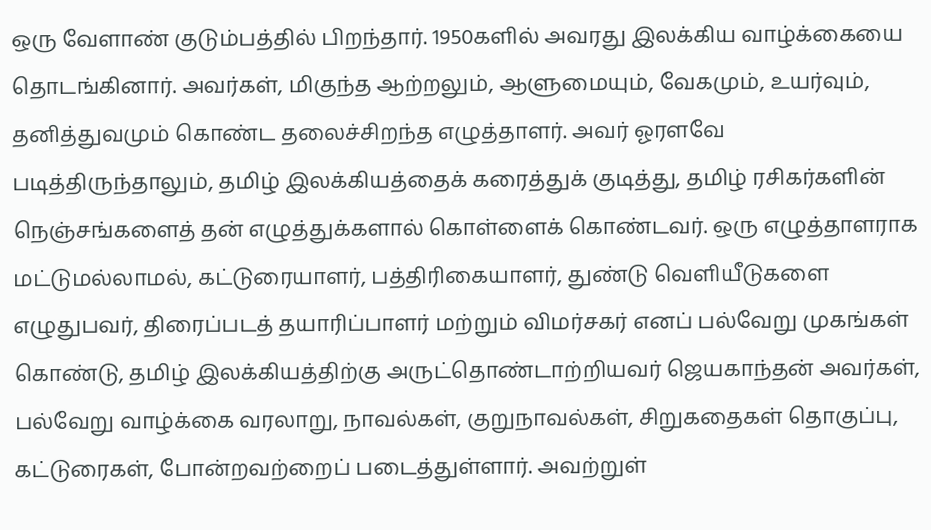ஒரு வேளாண் குடும்பத்தில் பிறந்தார். 1950களில் அவரது இலக்கிய வாழ்க்கையை தொடங்கினார். அவர்கள், மிகுந்த ஆற்றலும், ஆளுமையும், வேகமும், உயர்வும், தனித்துவமும் கொண்ட தலைச்சிறந்த எழுத்தாளர். அவர் ஓரளவே படித்திருந்தாலும், தமிழ் இலக்கியத்தைக் கரைத்துக் குடித்து, தமிழ் ரசிகர்களின் நெஞ்சங்களைத் தன் எழுத்துக்களால் கொள்ளைக் கொண்டவர். ஒரு எழுத்தாளராக மட்டுமல்லாமல், கட்டுரையாளர், பத்திரிகையாளர், துண்டு வெளியீடுகளை எழுதுபவர், திரைப்படத் தயாரிப்பாளர் மற்றும் விமர்சகர் எனப் பல்வேறு முகங்கள் கொண்டு, தமிழ் இலக்கியத்திற்கு அருட்தொண்டாற்றியவர் ஜெயகாந்தன் அவர்கள், பல்வேறு வாழ்க்கை வரலாறு, நாவல்கள், குறுநாவல்கள், சிறுகதைகள் தொகுப்பு, கட்டுரைகள், போன்றவற்றைப் படைத்துள்ளார். அவற்றுள்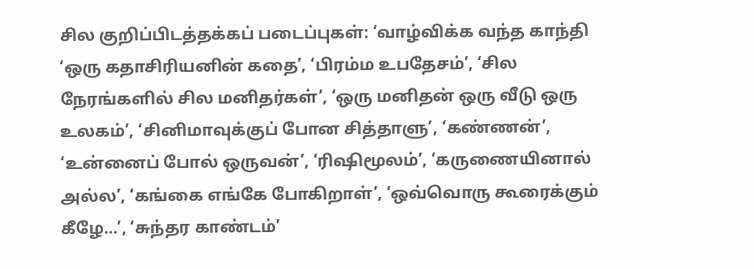சில குறிப்பிடத்தக்கப் படைப்புகள்: ‘வாழ்விக்க வந்த காந்தி ‘ஒரு கதாசிரியனின் கதை’, ‘பிரம்ம உபதேசம்’, ‘சில நேரங்களில் சில மனிதர்கள்’, ‘ஒரு மனிதன் ஒரு வீடு ஒரு உலகம்’, ‘சினிமாவுக்குப் போன சித்தாளு’, ‘கண்ணன்’, ‘உன்னைப் போல் ஒருவன்’, ‘ரிஷிமூலம்’, ‘கருணையினால் அல்ல’, ‘கங்கை எங்கே போகிறாள்’, ‘ஒவ்வொரு கூரைக்கும் கீழே…’, ‘சுந்தர காண்டம்’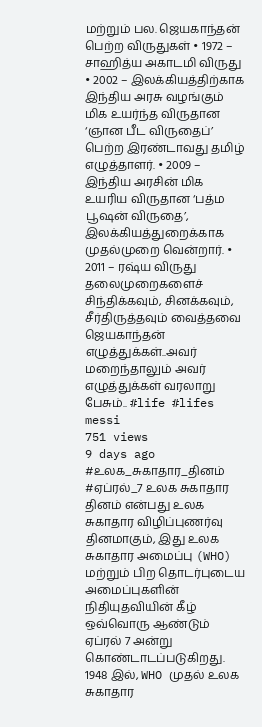மற்றும் பல. ஜெயகாந்தன் பெற்ற விருதுகள் • 1972 – சாஹித்ய அகாடமி விருது • 2002 – இலக்கியத்திற்காக இந்திய அரசு வழங்கும் மிக உயர்ந்த விருதான ‘ஞான பீட விருதைப்’ பெற்ற இரண்டாவது தமிழ் எழுத்தாளர். • 2009 – இந்திய அரசின் மிக உயரிய விருதான ‘பத்ம பூஷன் விருதை’, இலக்கியத்துறைக்காக முதல்முறை வென்றார். • 2011 – ரஷ்ய விருது தலைமுறைகளைச் சிந்திக்கவும், சினக்கவும், சீர்திருத்தவும் வைத்தவை ஜெயகாந்தன் எழுத்துக்கள்..அவர் மறைந்தாலும் அவர் எழுத்துக்கள் வரலாறு பேசும்.. #life #lifes
messi
751 views
9 days ago
#உலக_சுகாதார_தினம் #ஏப்ரல்_7 உலக சுகாதார தினம் என்பது உலக சுகாதார விழிப்புணர்வு தினமாகும், இது உலக சுகாதார அமைப்பு (WHO) மற்றும் பிற தொடர்புடைய அமைப்புகளின் நிதியுதவியின் கீழ் ஒவ்வொரு ஆண்டும் ஏப்ரல் 7 அன்று கொண்டாடப்படுகிறது. 1948 இல், WHO முதல் உலக சுகாதார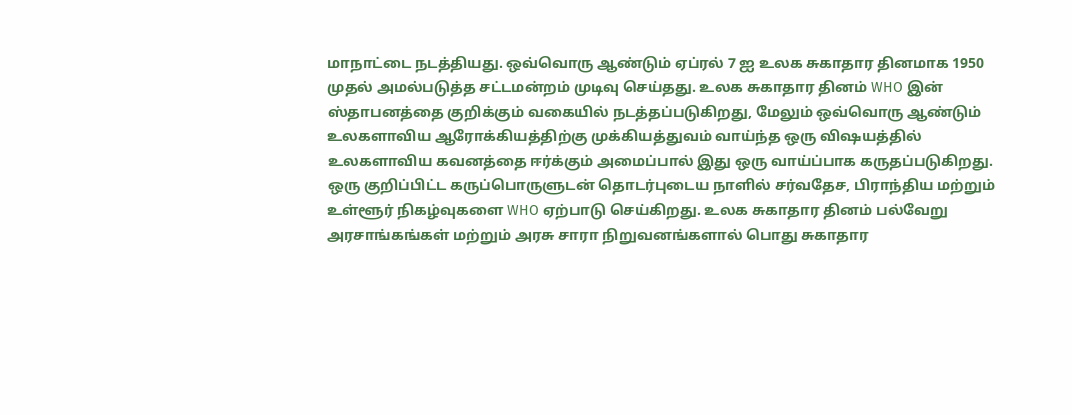மாநாட்டை நடத்தியது. ஒவ்வொரு ஆண்டும் ஏப்ரல் 7 ஐ உலக சுகாதார தினமாக 1950 முதல் அமல்படுத்த சட்டமன்றம் முடிவு செய்தது. உலக சுகாதார தினம் WHO இன் ஸ்தாபனத்தை குறிக்கும் வகையில் நடத்தப்படுகிறது, மேலும் ஒவ்வொரு ஆண்டும் உலகளாவிய ஆரோக்கியத்திற்கு முக்கியத்துவம் வாய்ந்த ஒரு விஷயத்தில் உலகளாவிய கவனத்தை ஈர்க்கும் அமைப்பால் இது ஒரு வாய்ப்பாக கருதப்படுகிறது. ஒரு குறிப்பிட்ட கருப்பொருளுடன் தொடர்புடைய நாளில் சர்வதேச, பிராந்திய மற்றும் உள்ளூர் நிகழ்வுகளை WHO ஏற்பாடு செய்கிறது. உலக சுகாதார தினம் பல்வேறு அரசாங்கங்கள் மற்றும் அரசு சாரா நிறுவனங்களால் பொது சுகாதார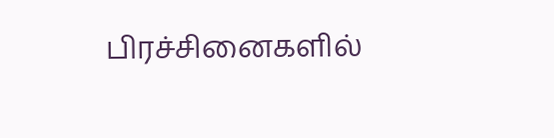பிரச்சினைகளில்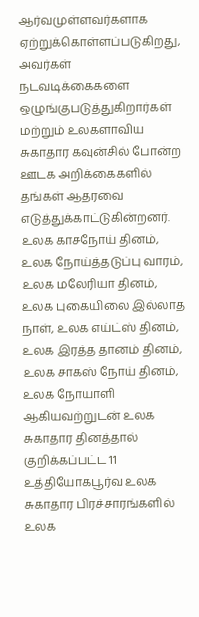ஆர்வமுள்ளவர்களாக ஏற்றுக்கொள்ளப்படுகிறது, அவர்கள் நடவடிக்கைகளை ஒழுங்குபடுத்துகிறார்கள் மற்றும் உலகளாவிய சுகாதார கவுன்சில் போன்ற ஊடக அறிக்கைகளில் தங்கள் ஆதரவை எடுத்துக்காட்டுகின்றனர். உலக காசநோய் தினம், உலக நோய்த்தடுப்பு வாரம், உலக மலேரியா தினம், உலக புகையிலை இல்லாத நாள், உலக எய்ட்ஸ் தினம், உலக இரத்த தானம் தினம், உலக சாகஸ் நோய் தினம், உலக நோயாளி ஆகியவற்றுடன் உலக சுகாதார தினத்தால் குறிக்கப்பட்ட 11 உத்தியோகபூர்வ உலக சுகாதார பிரச்சாரங்களில் உலக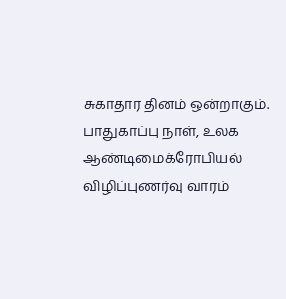சுகாதார தினம் ஒன்றாகும். பாதுகாப்பு நாள், உலக ஆண்டிமைக்ரோபியல் விழிப்புணர்வு வாரம்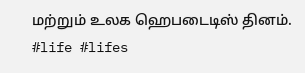மற்றும் உலக ஹெபடைடிஸ் தினம். #life #lifes